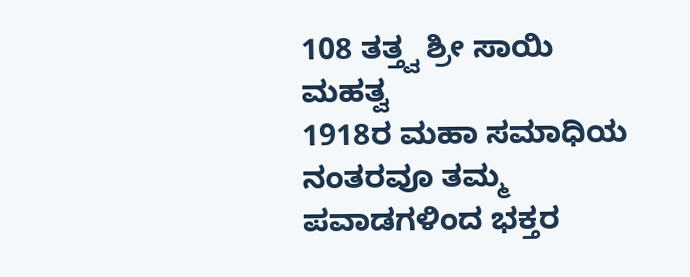108 ತತ್ತ್ವ ಶ್ರೀ ಸಾಯಿ ಮಹತ್ವ
1918ರ ಮಹಾ ಸಮಾಧಿಯ ನಂತರವೂ ತಮ್ಮ ಪವಾಡಗಳಿಂದ ಭಕ್ತರ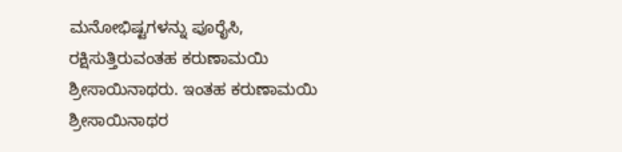ಮನೋಭಿಷ್ಟಗಳನ್ನು ಪೂರೈಸಿ, ರಕ್ಷಿಸುತ್ತಿರುವಂತಹ ಕರುಣಾಮಯಿ ಶ್ರೀಸಾಯಿನಾಥರು. ಇಂತಹ ಕರುಣಾಮಯಿ ಶ್ರೀಸಾಯಿನಾಥರ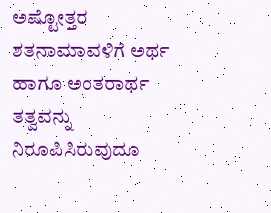ಅಷ್ಟೋತ್ತರ ಶತನಾಮಾವಳಿಗೆ ಅರ್ಥ ಹಾಗೂ ಅಂತರಾರ್ಥ ತತ್ವವನ್ನು ನಿರೂಪಿಸಿರುವುದೂ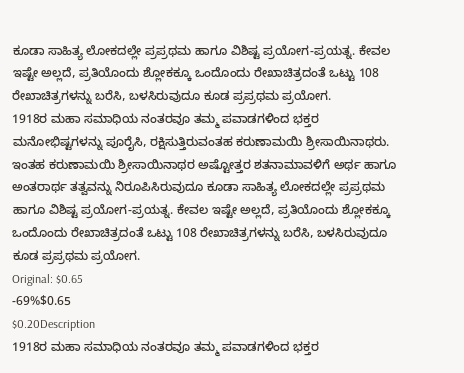ಕೂಡಾ ಸಾಹಿತ್ಯ ಲೋಕದಲ್ಲೇ ಪ್ರಪ್ರಥಮ ಹಾಗೂ ವಿಶಿಷ್ಟ ಪ್ರಯೋಗ-ಪ್ರಯತ್ನ. ಕೇವಲ ಇಷ್ಟೇ ಅಲ್ಲದೆ, ಪ್ರತಿಯೊಂದು ಶ್ಲೋಕಕ್ಕೂ ಒಂದೊಂದು ರೇಖಾಚಿತ್ರದಂತೆ ಒಟ್ಟು 108 ರೇಖಾಚಿತ್ರಗಳನ್ನು ಬರೆಸಿ, ಬಳಸಿರುವುದೂ ಕೂಡ ಪ್ರಪ್ರಥಮ ಪ್ರಯೋಗ.
1918ರ ಮಹಾ ಸಮಾಧಿಯ ನಂತರವೂ ತಮ್ಮ ಪವಾಡಗಳಿಂದ ಭಕ್ತರ ಮನೋಭಿಷ್ಟಗಳನ್ನು ಪೂರೈಸಿ, ರಕ್ಷಿಸುತ್ತಿರುವಂತಹ ಕರುಣಾಮಯಿ ಶ್ರೀಸಾಯಿನಾಥರು. ಇಂತಹ ಕರುಣಾಮಯಿ ಶ್ರೀಸಾಯಿನಾಥರ ಅಷ್ಟೋತ್ತರ ಶತನಾಮಾವಳಿಗೆ ಅರ್ಥ ಹಾಗೂ ಅಂತರಾರ್ಥ ತತ್ವವನ್ನು ನಿರೂಪಿಸಿರುವುದೂ ಕೂಡಾ ಸಾಹಿತ್ಯ ಲೋಕದಲ್ಲೇ ಪ್ರಪ್ರಥಮ ಹಾಗೂ ವಿಶಿಷ್ಟ ಪ್ರಯೋಗ-ಪ್ರಯತ್ನ. ಕೇವಲ ಇಷ್ಟೇ ಅಲ್ಲದೆ, ಪ್ರತಿಯೊಂದು ಶ್ಲೋಕಕ್ಕೂ ಒಂದೊಂದು ರೇಖಾಚಿತ್ರದಂತೆ ಒಟ್ಟು 108 ರೇಖಾಚಿತ್ರಗಳನ್ನು ಬರೆಸಿ, ಬಳಸಿರುವುದೂ ಕೂಡ ಪ್ರಪ್ರಥಮ ಪ್ರಯೋಗ.
Original: $0.65
-69%$0.65
$0.20Description
1918ರ ಮಹಾ ಸಮಾಧಿಯ ನಂತರವೂ ತಮ್ಮ ಪವಾಡಗಳಿಂದ ಭಕ್ತರ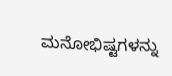ಮನೋಭಿಷ್ಟಗಳನ್ನು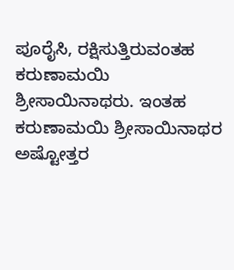ಪೂರೈಸಿ, ರಕ್ಷಿಸುತ್ತಿರುವಂತಹ ಕರುಣಾಮಯಿ ಶ್ರೀಸಾಯಿನಾಥರು. ಇಂತಹ ಕರುಣಾಮಯಿ ಶ್ರೀಸಾಯಿನಾಥರ ಅಷ್ಟೋತ್ತರ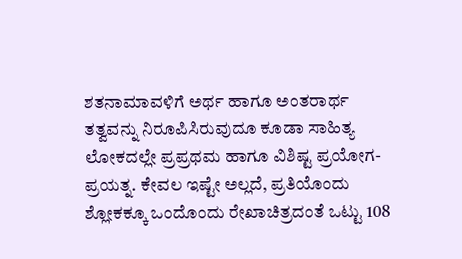ಶತನಾಮಾವಳಿಗೆ ಅರ್ಥ ಹಾಗೂ ಅಂತರಾರ್ಥ ತತ್ವವನ್ನು ನಿರೂಪಿಸಿರುವುದೂ ಕೂಡಾ ಸಾಹಿತ್ಯ ಲೋಕದಲ್ಲೇ ಪ್ರಪ್ರಥಮ ಹಾಗೂ ವಿಶಿಷ್ಟ ಪ್ರಯೋಗ-ಪ್ರಯತ್ನ. ಕೇವಲ ಇಷ್ಟೇ ಅಲ್ಲದೆ, ಪ್ರತಿಯೊಂದು ಶ್ಲೋಕಕ್ಕೂ ಒಂದೊಂದು ರೇಖಾಚಿತ್ರದಂತೆ ಒಟ್ಟು 108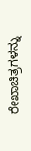ರೇಖಾಚಿತ್ರಗಳನ್ನು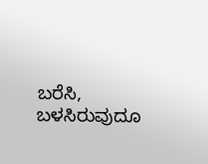ಬರೆಸಿ, ಬಳಸಿರುವುದೂ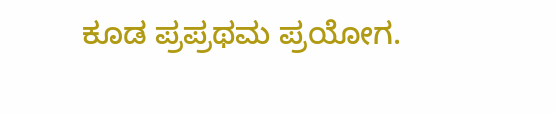ಕೂಡ ಪ್ರಪ್ರಥಮ ಪ್ರಯೋಗ.